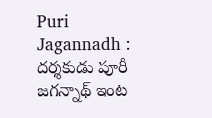Puri Jagannadh : దర్శకుడు పూరీ జగన్నాథ్ ఇంట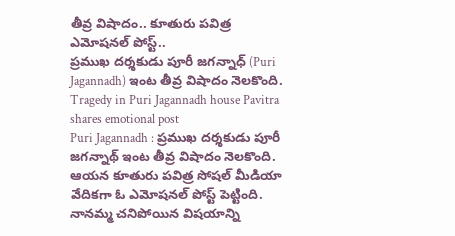తీవ్ర విషాదం.. కూతురు పవిత్ర ఎమోషనల్ పోస్ట్..
ప్రముఖ దర్శకుడు పూరీ జగన్నాధ్ (Puri Jagannadh) ఇంట తీవ్ర విషాదం నెలకొంది.
Tragedy in Puri Jagannadh house Pavitra shares emotional post
Puri Jagannadh : ప్రముఖ దర్శకుడు పూరీ జగన్నాథ్ ఇంట తీవ్ర విషాదం నెలకొంది. ఆయన కూతురు పవిత్ర సోషల్ మీడియా వేదికగా ఓ ఎమోషనల్ పోస్ట్ పెట్టింది. నానమ్మ చనిపోయిన విషయాన్ని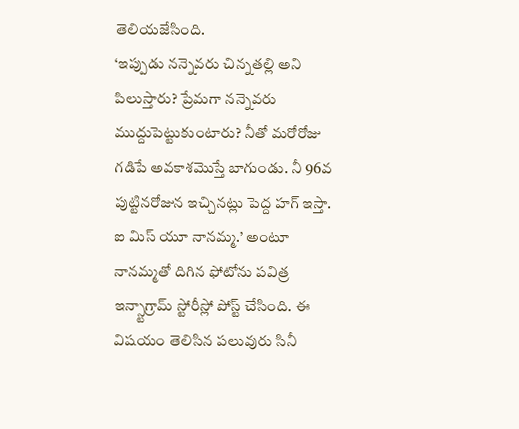తెలియజేసింది.
‘ఇప్పుడు నన్నెవరు చిన్నతల్లి అని పిలుస్తారు? ప్రేమగా నన్నెవరు ముద్దుపెట్టుకుంటారు? నీతో మరోరోజు గడిపే అవకాశమొస్తే బాగుండు. నీ 96వ పుట్టినరోజున ఇచ్చినట్లు పెద్ద హగ్ ఇస్తా. ఐ మిస్ యూ నానమ్మ.’ అంటూ నానమ్మతో దిగిన ఫోటోను పవిత్ర ఇన్స్టాగ్రామ్ స్టోరీస్లో పోస్ట్ చేసింది. ఈ విషయం తెలిసిన పలువురు సినీ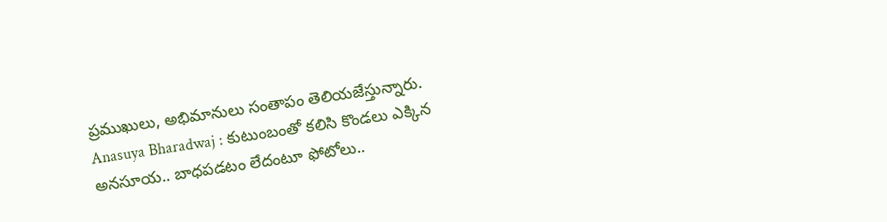ప్రముఖులు, అభిమానులు సంతాపం తెలియజేస్తున్నారు.
Anasuya Bharadwaj : కుటుంబంతో కలిసి కొండలు ఎక్కిన అనసూయ.. బాధపడటం లేదంటూ ఫోటోలు..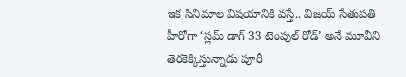ఇక సినిమాల విషయానికి వస్తే.. విజయ్ సేతుపతి హీరోగా ‘స్లమ్ డాగ్ 33 టెంపుల్ రోడ్’ అనే మూవీని తెరకెక్కిస్తున్నాడు పూరీ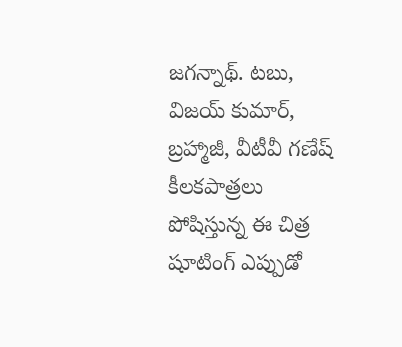జగన్నాథ్. టబు, విజయ్ కుమార్, బ్రహ్మాజీ, వీటీవీ గణేష్ కీలకపాత్రలు పోషిస్తున్న ఈ చిత్ర షూటింగ్ ఎప్పుడో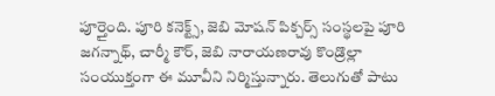పూర్తైంది. పూరి కనెక్ట్స్, జెబి మోషన్ పిక్చర్స్ సంస్థలపై పూరి జగన్నాథ్, చార్మీ కౌర్, జెబి నారాయణరావు కొండ్రొల్లా సంయుక్తంగా ఈ మూవీని నిర్మిస్తున్నారు. తెలుగుతో పాటు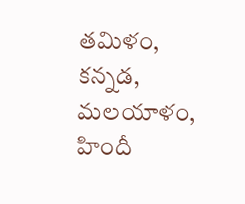తమిళం, కన్నడ, మలయాళం, హిందీ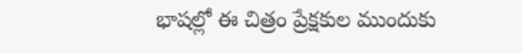భాషల్లో ఈ చిత్రం ప్రేక్షకుల ముందుకు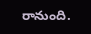రానుంది.